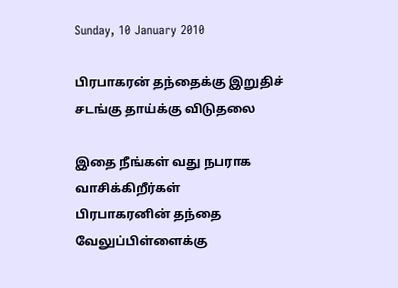Sunday, 10 January 2010

பிரபாகரன் தந்தைக்கு இறுதிச் சடங்கு தாய்க்கு விடுதலை

இதை நீங்கள் வது நபராக வாசிக்கிறீர்கள்
பிரபாகரனின் தந்தை வேலுப்பிள்ளைக்கு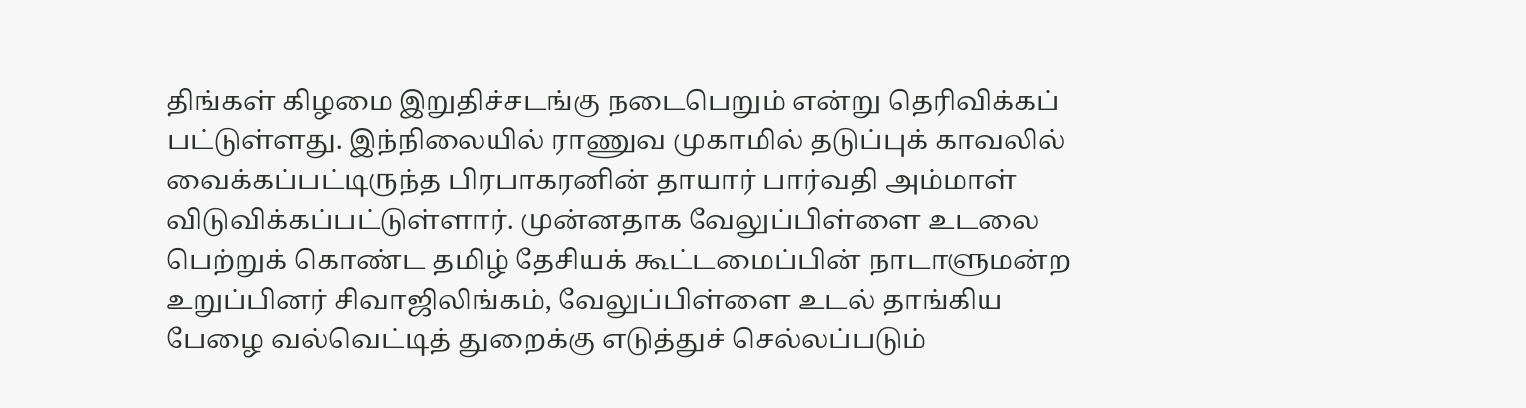திங்கள் கிழமை இறுதிச்சடங்கு நடைபெறும் என்று தெரிவிக்கப் பட்டுள்ளது. இந்நிலையில் ராணுவ முகாமில் தடுப்புக் காவலில் வைக்கப்பட்டிருந்த பிரபாகரனின் தாயார் பார்வதி அம்மாள் விடுவிக்கப்பட்டுள்ளார். முன்னதாக வேலுப்பிள்ளை உடலை பெற்றுக் கொண்ட தமிழ் தேசியக் கூட்டமைப்பின் நாடாளுமன்ற உறுப்பினர் சிவாஜிலிங்கம், வேலுப்பிள்ளை உடல் தாங்கிய பேழை வல்வெட்டித் துறைக்கு எடுத்துச் செல்லப்படும்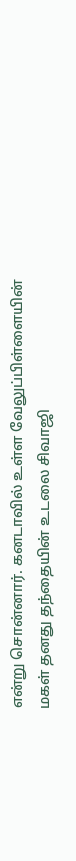என்று சொன்னார். கனடாவில் உள்ள வேலுப்பிள்ளையின் மகள் தனது தந்தையின் உடலை சிவாஜி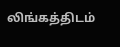லிங்கத்திடம்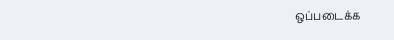ஒப்படைக்க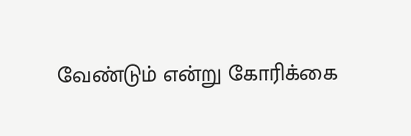வேண்டும் என்று கோரிக்கை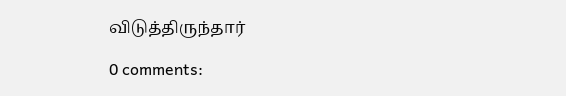விடுத்திருந்தார்

0 comments: